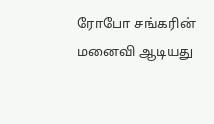ரோபோ சங்கரின் மனைவி ஆடியது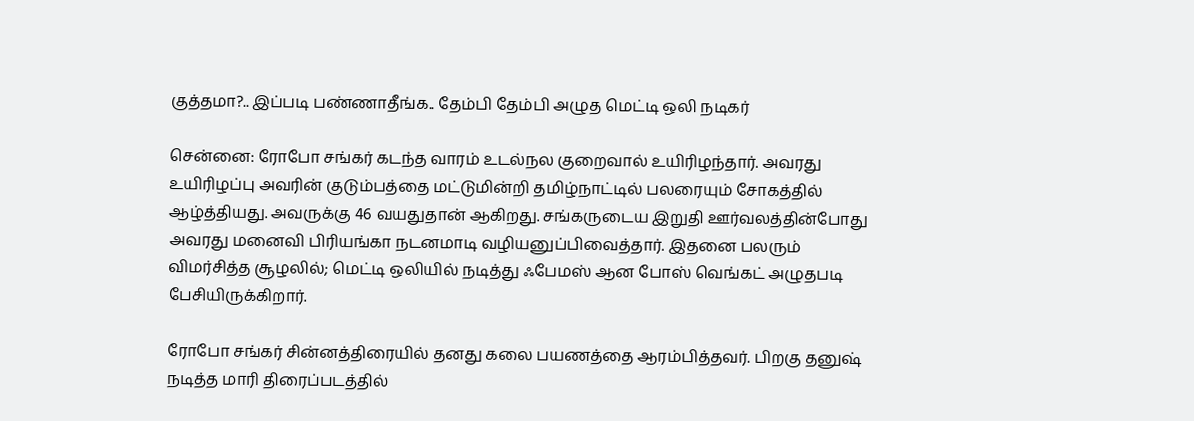குத்தமா?.. இப்படி பண்ணாதீங்க.. தேம்பி தேம்பி அழுத மெட்டி ஒலி நடிகர்

சென்னை: ரோபோ சங்கர் கடந்த வாரம் உடல்நல குறைவால் உயிரிழந்தார். அவரது உயிரிழப்பு அவரின் குடும்பத்தை மட்டுமின்றி தமிழ்நாட்டில் பலரையும் சோகத்தில் ஆழ்த்தியது. அவருக்கு 46 வயதுதான் ஆகிறது. சங்கருடைய இறுதி ஊர்வலத்தின்போது அவரது மனைவி பிரியங்கா நடனமாடி வழியனுப்பிவைத்தார். இதனை பலரும் விமர்சித்த சூழலில்; மெட்டி ஒலியில் நடித்து ஃபேமஸ் ஆன போஸ் வெங்கட் அழுதபடி பேசியிருக்கிறார்.

ரோபோ சங்கர் சின்னத்திரையில் தனது கலை பயணத்தை ஆரம்பித்தவர். பிறகு தனுஷ் நடித்த மாரி திரைப்படத்தில்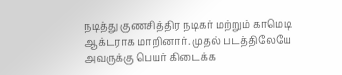நடித்து குணசித்திர நடிகர் மற்றும் காமெடி ஆக்டராக மாறினார். முதல் படத்திலேயே அவருக்கு பெயர் கிடைக்க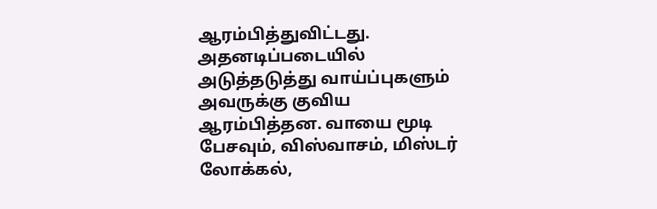ஆரம்பித்துவிட்டது. அதனடிப்படையில் அடுத்தடுத்து வாய்ப்புகளும் அவருக்கு குவிய ஆரம்பித்தன. வாயை மூடி பேசவும், விஸ்வாசம், மிஸ்டர் லோக்கல்,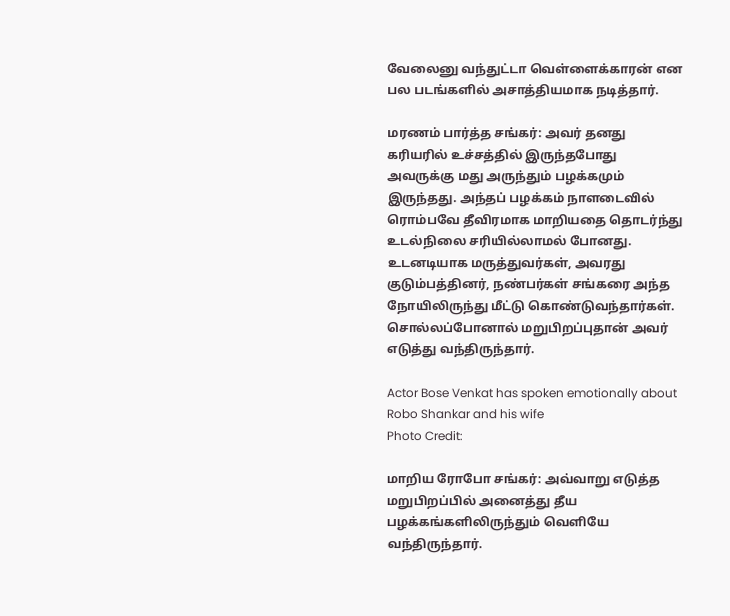வேலைனு வந்துட்டா வெள்ளைக்காரன் என பல படங்களில் அசாத்தியமாக நடித்தார்.

மரணம் பார்த்த சங்கர்: அவர் தனது கரியரில் உச்சத்தில் இருந்தபோது அவருக்கு மது அருந்தும் பழக்கமும் இருந்தது. அந்தப் பழக்கம் நாளடைவில் ரொம்பவே தீவிரமாக மாறியதை தொடர்ந்து உடல்நிலை சரியில்லாமல் போனது. உடனடியாக மருத்துவர்கள், அவரது குடும்பத்தினர், நண்பர்கள் சங்கரை அந்த நோயிலிருந்து மீட்டு கொண்டுவந்தார்கள். சொல்லப்போனால் மறுபிறப்புதான் அவர் எடுத்து வந்திருந்தார்.

Actor Bose Venkat has spoken emotionally about Robo Shankar and his wife
Photo Credit:

மாறிய ரோபோ சங்கர்: அவ்வாறு எடுத்த மறுபிறப்பில் அனைத்து தீய பழக்கங்களிலிருந்தும் வெளியே வந்திருந்தார்.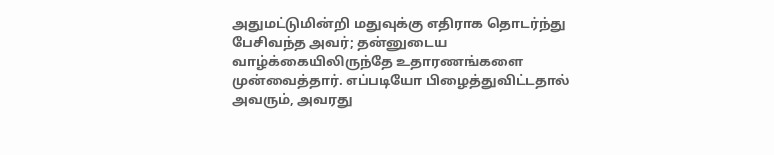அதுமட்டுமின்றி மதுவுக்கு எதிராக தொடர்ந்து பேசிவந்த அவர்; தன்னுடைய வாழ்க்கையிலிருந்தே உதாரணங்களை முன்வைத்தார். எப்படியோ பிழைத்துவிட்டதால் அவரும், அவரது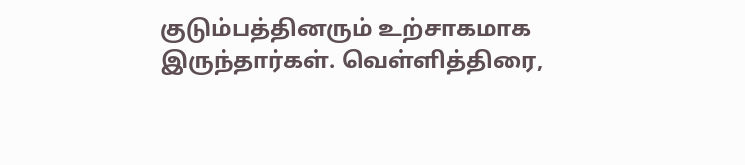குடும்பத்தினரும் உற்சாகமாக இருந்தார்கள். வெள்ளித்திரை,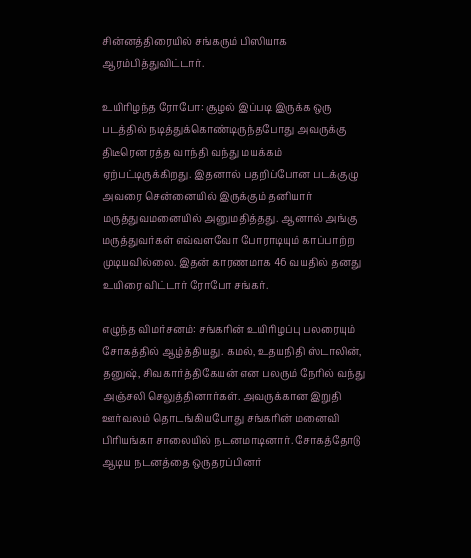சின்னத்திரையில் சங்கரும் பிஸியாக ஆரம்பித்துவிட்டார்.

உயிரிழந்த ரோபோ: சூழல் இப்படி இருக்க ஒரு படத்தில் நடித்துக்கொண்டிருந்தபோது அவருக்கு திடீரென ரத்த வாந்தி வந்து மயக்கம் ஏற்பட்டிருக்கிறது. இதனால் பதறிப்போன படக்குழு அவரை சென்னையில் இருக்கும் தனியார் மருத்துவமனையில் அனுமதித்தது. ஆனால் அங்கு மருத்துவர்கள் எவ்வளவோ போராடியும் காப்பாற்ற முடியவில்லை. இதன் காரணமாக 46 வயதில் தனது உயிரை விட்டார் ரோபோ சங்கர்.

எழுந்த விமர்சனம்: சங்கரின் உயிரிழப்பு பலரையும் சோகத்தில் ஆழ்த்தியது. கமல், உதயநிதி ஸ்டாலின், தனுஷ், சிவகார்த்திகேயன் என பலரும் நேரில் வந்து அஞ்சலி செலுத்தினார்கள். அவருக்கான இறுதி ஊர்வலம் தொடங்கியபோது சங்கரின் மனைவி பிரியங்கா சாலையில் நடனமாடினார். சோகத்தோடு ஆடிய நடனத்தை ஒருதரப்பினர்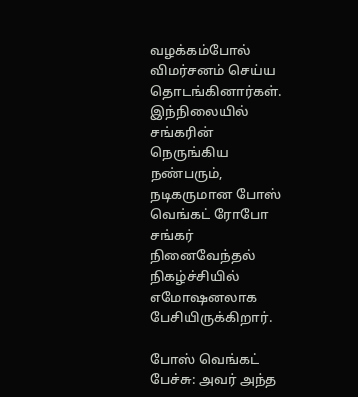வழக்கம்போல் விமர்சனம் செய்ய தொடங்கினார்கள். இந்நிலையில் சங்கரின் நெருங்கிய நண்பரும், நடிகருமான போஸ் வெங்கட் ரோபோ சங்கர் நினைவேந்தல் நிகழ்ச்சியில் எமோஷனலாக பேசியிருக்கிறார்.

போஸ் வெங்கட் பேச்சு: அவர் அந்த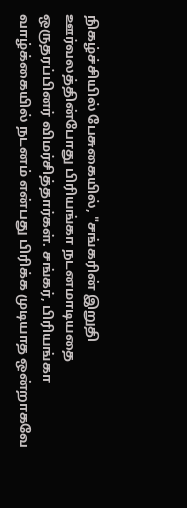நிகழ்ச்சியில் பேசுகையில், "சங்கரின் இறுதி ஊர்வலத்தின்போது பிரியங்கா நடனமாடியதை ஒருதரப்பினர் விமர்சித்தார்கள். சங்கர், பிரியங்கா வாழ்க்கையில் நடனம் என்பது பிரிக்க முடியாத ஒன்றாகவே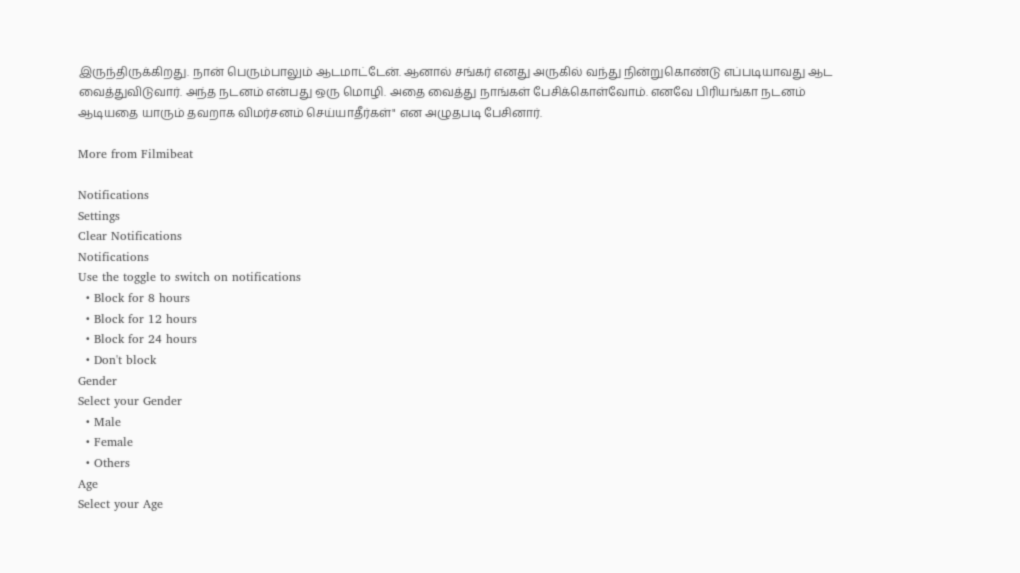இருந்திருக்கிறது. நான் பெரும்பாலும் ஆடமாட்டேன். ஆனால் சங்கர் எனது அருகில் வந்து நின்றுகொண்டு எப்படியாவது ஆட வைத்துவிடுவார். அந்த நடனம் என்பது ஒரு மொழி. அதை வைத்து நாங்கள் பேசிக்கொள்வோம். எனவே பிரியங்கா நடனம் ஆடியதை யாரும் தவறாக விமர்சனம் செய்யாதீர்கள்" என அழுதபடி பேசினார்.

More from Filmibeat

Notifications
Settings
Clear Notifications
Notifications
Use the toggle to switch on notifications
  • Block for 8 hours
  • Block for 12 hours
  • Block for 24 hours
  • Don't block
Gender
Select your Gender
  • Male
  • Female
  • Others
Age
Select your Age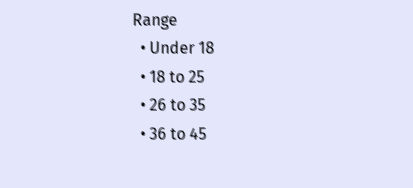Range
  • Under 18
  • 18 to 25
  • 26 to 35
  • 36 to 45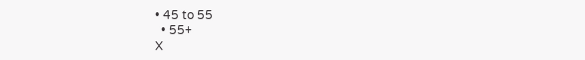• 45 to 55
  • 55+
X